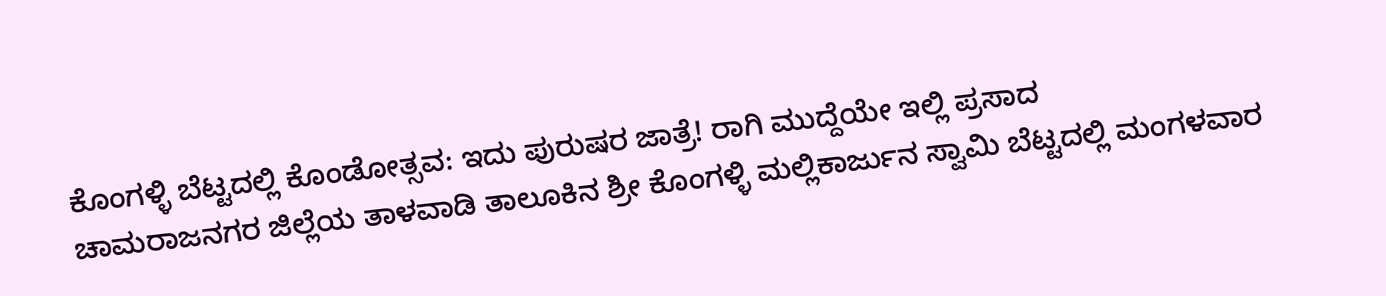ಕೊಂಗಳ್ಳಿ ಬೆಟ್ಟದಲ್ಲಿ ಕೊಂಡೋತ್ಸವ: ಇದು ಪುರುಷರ ಜಾತ್ರೆ! ರಾಗಿ ಮುದ್ದೆಯೇ ಇಲ್ಲಿ ಪ್ರಸಾದ
ಚಾಮರಾಜನಗರ ಜಿಲ್ಲೆಯ ತಾಳವಾಡಿ ತಾಲೂಕಿನ ಶ್ರೀ ಕೊಂಗಳ್ಳಿ ಮಲ್ಲಿಕಾರ್ಜುನ ಸ್ವಾಮಿ ಬೆಟ್ಟದಲ್ಲಿ ಮಂಗಳವಾರ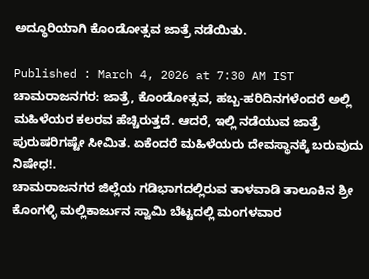ಅದ್ಧೂರಿಯಾಗಿ ಕೊಂಡೋತ್ಸವ ಜಾತ್ರೆ ನಡೆಯಿತು.

Published : March 4, 2026 at 7:30 AM IST
ಚಾಮರಾಜನಗರ: ಜಾತ್ರೆ, ಕೊಂಡೋತ್ಸವ, ಹಬ್ಬ-ಹರಿದಿನಗಳೆಂದರೆ ಅಲ್ಲಿ ಮಹಿಳೆಯರ ಕಲರವ ಹೆಚ್ಚಿರುತ್ತದೆ. ಆದರೆ, ಇಲ್ಲಿ ನಡೆಯುವ ಜಾತ್ರೆ ಪುರುಷರಿಗಷ್ಟೇ ಸೀಮಿತ. ಏಕೆಂದರೆ ಮಹಿಳೆಯರು ದೇವಸ್ಥಾನಕ್ಕೆ ಬರುವುದು ನಿಷೇಧ!.
ಚಾಮರಾಜನಗರ ಜಿಲ್ಲೆಯ ಗಡಿಭಾಗದಲ್ಲಿರುವ ತಾಳವಾಡಿ ತಾಲೂಕಿನ ಶ್ರೀ ಕೊಂಗಳ್ಳಿ ಮಲ್ಲಿಕಾರ್ಜುನ ಸ್ವಾಮಿ ಬೆಟ್ಟದಲ್ಲಿ ಮಂಗಳವಾರ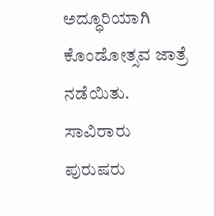ಅದ್ಧೂರಿಯಾಗಿ ಕೊಂಡೋತ್ಸವ ಜಾತ್ರೆ ನಡೆಯಿತು. ಸಾವಿರಾರು ಪುರುಷರು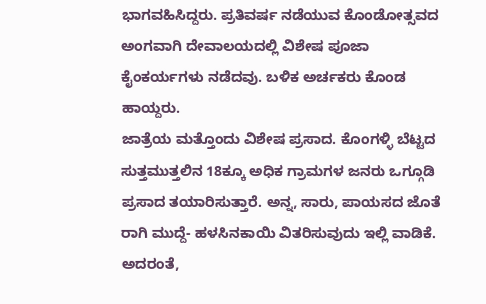ಭಾಗವಹಿಸಿದ್ದರು. ಪ್ರತಿವರ್ಷ ನಡೆಯುವ ಕೊಂಡೋತ್ಸವದ ಅಂಗವಾಗಿ ದೇವಾಲಯದಲ್ಲಿ ವಿಶೇಷ ಪೂಜಾ ಕೈಂಕರ್ಯಗಳು ನಡೆದವು. ಬಳಿಕ ಅರ್ಚಕರು ಕೊಂಡ ಹಾಯ್ದರು.
ಜಾತ್ರೆಯ ಮತ್ತೊಂದು ವಿಶೇಷ ಪ್ರಸಾದ. ಕೊಂಗಳ್ಳಿ ಬೆಟ್ಟದ ಸುತ್ತಮುತ್ತಲಿನ 18ಕ್ಕೂ ಅಧಿಕ ಗ್ರಾಮಗಳ ಜನರು ಒಗ್ಗೂಡಿ ಪ್ರಸಾದ ತಯಾರಿಸುತ್ತಾರೆ. ಅನ್ನ, ಸಾರು, ಪಾಯಸದ ಜೊತೆ ರಾಗಿ ಮುದ್ದೆ- ಹಳಸಿನಕಾಯಿ ವಿತರಿಸುವುದು ಇಲ್ಲಿ ವಾಡಿಕೆ. ಅದರಂತೆ,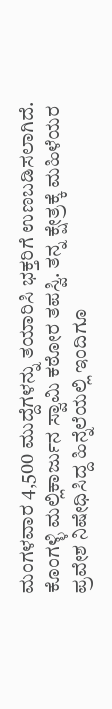ಮಂಗಳವಾರ 4,500 ಮುದ್ದೆಗಳನ್ನು ತಯಾರಿಸಿ ಭಕ್ತರಿಗೆ ಉಣಬಡಿಸಲಾಗಿದೆ.
ಕೊಂಗಳ್ಳಿ ಮಲ್ಲಿಕಾರ್ಜುನ ಸ್ವಾಮಿ ಕಠೋರ ತಪಸ್ವಿ. ತನ್ನ ಕ್ಷೇತ್ರಕ್ಕೆ ಮಹಿಳೆಯರ ಪ್ರವೇಶ ನಿಷೇಧಿಸಿದ್ದ ಹಿನ್ನೆಲೆಯಲ್ಲಿ ಇಂದಿಗೂ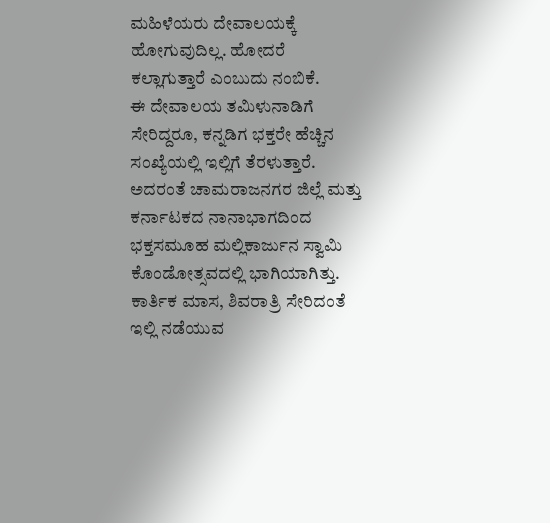ಮಹಿಳೆಯರು ದೇವಾಲಯಕ್ಕೆ ಹೋಗುವುದಿಲ್ಲ. ಹೋದರೆ ಕಲ್ಲಾಗುತ್ತಾರೆ ಎಂಬುದು ನಂಬಿಕೆ.
ಈ ದೇವಾಲಯ ತಮಿಳುನಾಡಿಗೆ ಸೇರಿದ್ದರೂ, ಕನ್ನಡಿಗ ಭಕ್ತರೇ ಹೆಚ್ಚಿನ ಸಂಖ್ಯೆಯಲ್ಲಿ ಇಲ್ಲಿಗೆ ತೆರಳುತ್ತಾರೆ. ಅದರಂತೆ ಚಾಮರಾಜನಗರ ಜಿಲ್ಲೆ ಮತ್ತು ಕರ್ನಾಟಕದ ನಾನಾಭಾಗದಿಂದ ಭಕ್ತಸಮೂಹ ಮಲ್ಲಿಕಾರ್ಜುನ ಸ್ವಾಮಿ ಕೊಂಡೋತ್ಸವದಲ್ಲಿ ಭಾಗಿಯಾಗಿತ್ತು.
ಕಾರ್ತಿಕ ಮಾಸ, ಶಿವರಾತ್ರಿ ಸೇರಿದಂತೆ ಇಲ್ಲಿ ನಡೆಯುವ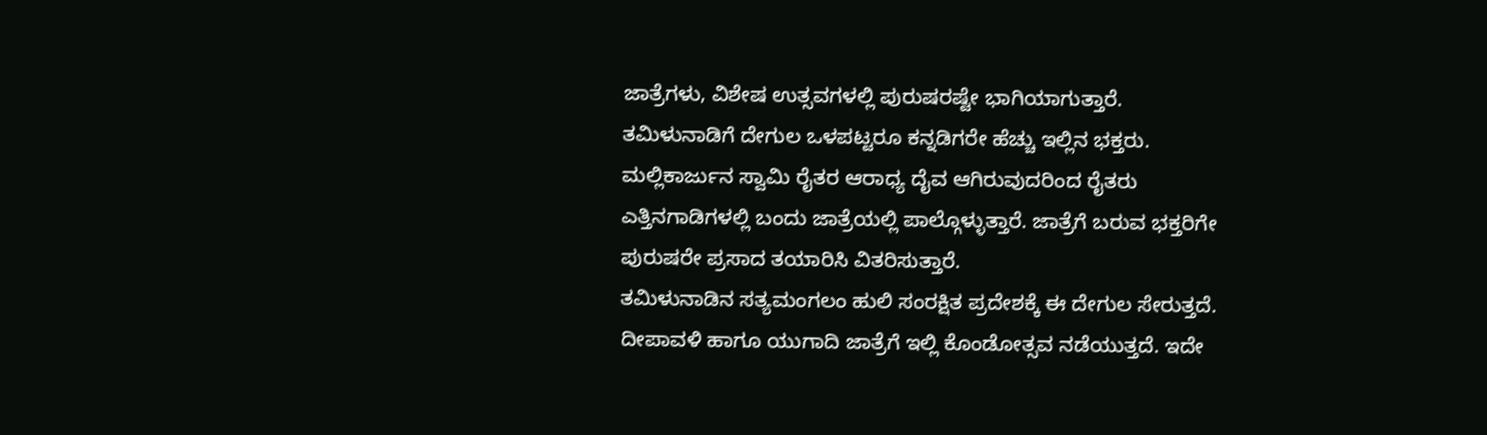ಜಾತ್ರೆಗಳು, ವಿಶೇಷ ಉತ್ಸವಗಳಲ್ಲಿ ಪುರುಷರಷ್ಟೇ ಭಾಗಿಯಾಗುತ್ತಾರೆ. ತಮಿಳುನಾಡಿಗೆ ದೇಗುಲ ಒಳಪಟ್ಟರೂ ಕನ್ನಡಿಗರೇ ಹೆಚ್ಚು ಇಲ್ಲಿನ ಭಕ್ತರು. ಮಲ್ಲಿಕಾರ್ಜುನ ಸ್ವಾಮಿ ರೈತರ ಆರಾಧ್ಯ ದೈವ ಆಗಿರುವುದರಿಂದ ರೈತರು ಎತ್ತಿನಗಾಡಿಗಳಲ್ಲಿ ಬಂದು ಜಾತ್ರೆಯಲ್ಲಿ ಪಾಲ್ಗೊಳ್ಳುತ್ತಾರೆ. ಜಾತ್ರೆಗೆ ಬರುವ ಭಕ್ತರಿಗೇ ಪುರುಷರೇ ಪ್ರಸಾದ ತಯಾರಿಸಿ ವಿತರಿಸುತ್ತಾರೆ.
ತಮಿಳುನಾಡಿನ ಸತ್ಯಮಂಗಲಂ ಹುಲಿ ಸಂರಕ್ಷಿತ ಪ್ರದೇಶಕ್ಕೆ ಈ ದೇಗುಲ ಸೇರುತ್ತದೆ. ದೀಪಾವಳಿ ಹಾಗೂ ಯುಗಾದಿ ಜಾತ್ರೆಗೆ ಇಲ್ಲಿ ಕೊಂಡೋತ್ಸವ ನಡೆಯುತ್ತದೆ. ಇದೇ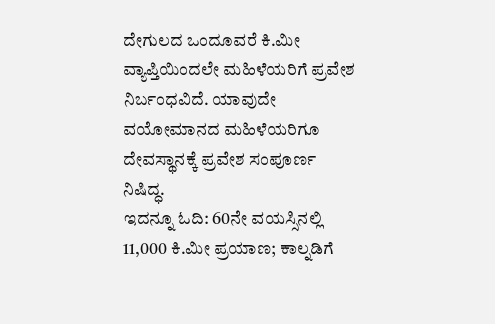ದೇಗುಲದ ಒಂದೂವರೆ ಕಿ.ಮೀ ವ್ಯಾಪ್ತಿಯಿಂದಲೇ ಮಹಿಳೆಯರಿಗೆ ಪ್ರವೇಶ ನಿರ್ಬಂಧವಿದೆ. ಯಾವುದೇ ವಯೋಮಾನದ ಮಹಿಳೆಯರಿಗೂ ದೇವಸ್ಥಾನಕ್ಕೆ ಪ್ರವೇಶ ಸಂಪೂರ್ಣ ನಿಷಿದ್ಧ.
ಇದನ್ನೂ ಓದಿ: 60ನೇ ವಯಸ್ಸಿನಲ್ಲಿ 11,000 ಕಿ.ಮೀ ಪ್ರಯಾಣ; ಕಾಲ್ನಡಿಗೆ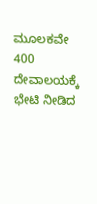ಮೂಲಕವೇ 400 ದೇವಾಲಯಕ್ಕೆ ಭೇಟಿ ನೀಡಿದ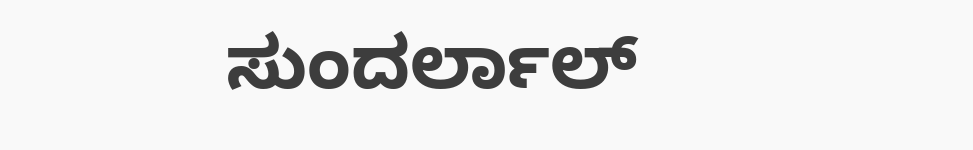ಸುಂದರ್ಲಾಲ್